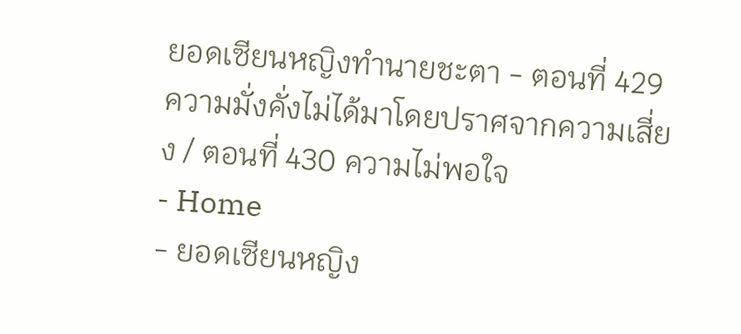ยอดเซียนหญิงทำนายชะตา - ตอนที่ 429 ความมั่งคั่งไม่ได้มาโดยปราศจากความเสี่ยง / ตอนที่ 430 ความไม่พอใจ
- Home
- ยอดเซียนหญิง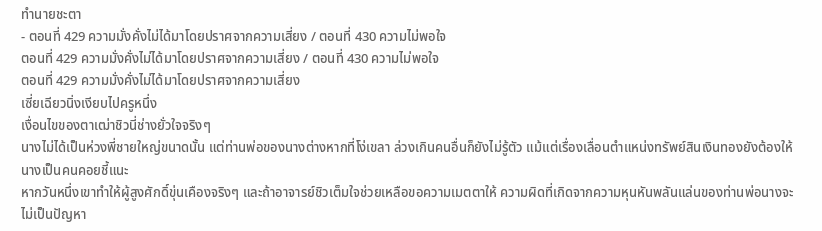ทำนายชะตา
- ตอนที่ 429 ความมั่งคั่งไม่ได้มาโดยปราศจากความเสี่ยง / ตอนที่ 430 ความไม่พอใจ
ตอนที่ 429 ความมั่งคั่งไม่ได้มาโดยปราศจากความเสี่ยง / ตอนที่ 430 ความไม่พอใจ
ตอนที่ 429 ความมั่งคั่งไม่ได้มาโดยปราศจากความเสี่ยง
เซี่ยเฉียวนิ่งเงียบไปครูหนึ่ง
เงื่อนไขของตาเฒ่าชิวนี่ช่างยั่วใจจริงๆ
นางไม่ได้เป็นห่วงพี่ชายใหญ่ขนาดนั้น แต่ท่านพ่อของนางต่างหากที่โง่เขลา ล่วงเกินคนอื่นก็ยังไม่รู้ตัว แม้แต่เรื่องเลื่อนตำแหน่งทรัพย์สินเงินทองยังต้องให้นางเป็นคนคอยชี้แนะ
หากวันหนึ่งเขาทำให้ผู้สูงศักดิ์ขุ่นเคืองจริงๆ และถ้าอาจารย์ชิวเต็มใจช่วยเหลือขอความเมตตาให้ ความผิดที่เกิดจากความหุนหันพลันแล่นของท่านพ่อนางจะไม่เป็นปัญหา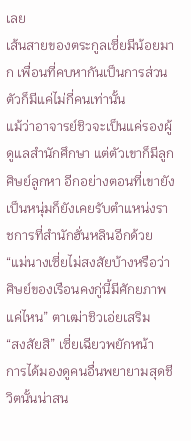เลย
เส้นสายของตระกูลเซี่ยมีน้อยมาก เพื่อนที่คบหากันเป็นการส่วนตัวก็มีแค่ไม่กี่คนเท่านั้น
แม้ว่าอาจารย์ชิวจะเป็นแค่รองผู้ดูแลสำนักศึกษา แต่ตัวเขาก็มีลูกศิษย์ลูกหา อีกอย่างตอนที่เขายังเป็นหนุ่มก็ยังเคยรับตำแหน่งราชการที่สำนักฮั่นหลินอีกด้วย
“แม่นางเซี่ยไม่สงสัยบ้างหรือว่าศิษย์ของเรือนคงกู่นี้มีศักยภาพแค่ไหน” ตาเฒ่าชิวเอ่ยเสริม
“สงสัยสิ” เซี่ยเฉียวพยักหน้า
การได้มองดูคนอื่นพยายามสุดชีวิตนั้นน่าสน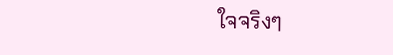ใจจริงๆ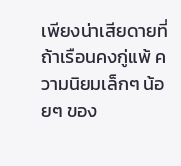เพียงน่าเสียดายที่ถ้าเรือนคงกู่แพ้ ความนิยมเล็กๆ น้อยๆ ของ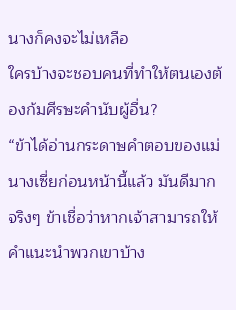นางก็คงจะไม่เหลือ
ใครบ้างจะชอบคนที่ทำให้ตนเองต้องก้มศีรษะคำนับผู้อื่น?
“ข้าได้อ่านกระดาษคำตอบของแม่นางเซี่ยก่อนหน้านี้แล้ว มันดีมากจริงๆ ข้าเชื่อว่าหากเจ้าสามารถให้คำแนะนำพวกเขาบ้าง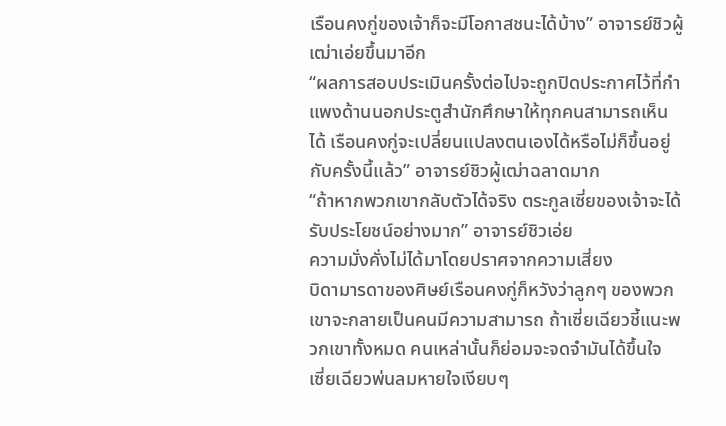เรือนคงกู่ของเจ้าก็จะมีโอกาสชนะได้บ้าง” อาจารย์ชิวผู้เฒ่าเอ่ยขึ้นมาอีก
“ผลการสอบประเมินครั้งต่อไปจะถูกปิดประกาศไว้ที่กำแพงด้านนอกประตูสำนักศึกษาให้ทุกคนสามารถเห็นได้ เรือนคงกู่จะเปลี่ยนแปลงตนเองได้หรือไม่ก็ขึ้นอยู่กับครั้งนี้แล้ว” อาจารย์ชิวผู้เฒ่าฉลาดมาก
“ถ้าหากพวกเขากลับตัวได้จริง ตระกูลเซี่ยของเจ้าจะได้รับประโยชน์อย่างมาก” อาจารย์ชิวเอ่ย
ความมั่งคั่งไม่ได้มาโดยปราศจากความเสี่ยง
บิดามารดาของศิษย์เรือนคงกู่ก็หวังว่าลูกๆ ของพวกเขาจะกลายเป็นคนมีความสามารถ ถ้าเซี่ยเฉียวชี้แนะพวกเขาทั้งหมด คนเหล่านั้นก็ย่อมจะจดจำมันได้ขึ้นใจ
เซี่ยเฉียวพ่นลมหายใจเงียบๆ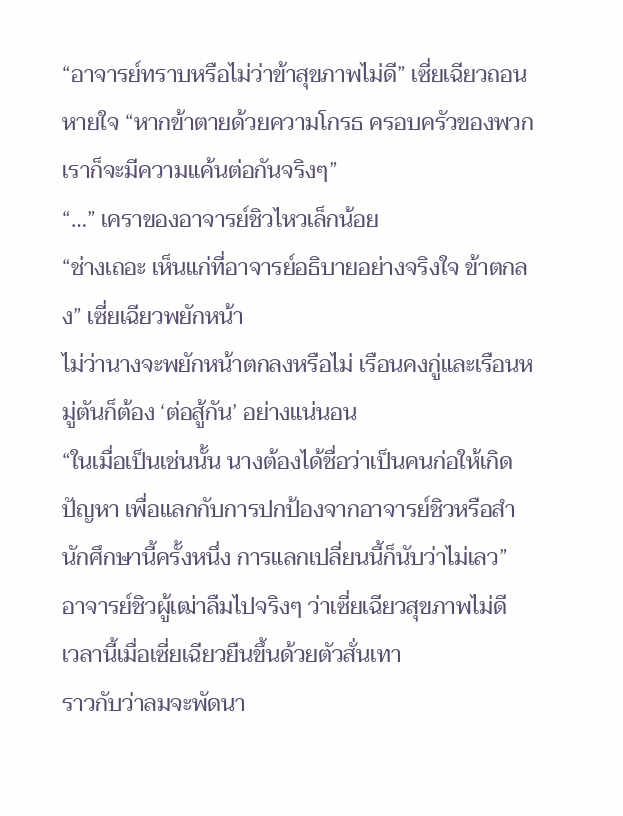“อาจารย์ทราบหรือไม่ว่าข้าสุขภาพไม่ดี” เซี่ยเฉียวถอนหายใจ “หากข้าตายด้วยความโกรธ ครอบครัวของพวกเราก็จะมีความแค้นต่อกันจริงๆ”
“…” เคราของอาจารย์ชิวไหวเล็กน้อย
“ช่างเถอะ เห็นแก่ที่อาจารย์อธิบายอย่างจริงใจ ข้าตกลง” เซี่ยเฉียวพยักหน้า
ไม่ว่านางจะพยักหน้าตกลงหรือไม่ เรือนคงกู่และเรือนหมู่ตันก็ต้อง ‘ต่อสู้กัน’ อย่างแน่นอน
“ในเมื่อเป็นเช่นนั้น นางต้องได้ชื่อว่าเป็นคนก่อให้เกิดปัญหา เพื่อแลกกับการปกป้องจากอาจารย์ชิวหรือสำนักศึกษานี้ครั้งหนึ่ง การแลกเปลี่ยนนี้ก็นับว่าไม่เลว”
อาจารย์ชิวผู้เฒ่าลืมไปจริงๆ ว่าเซี่ยเฉียวสุขภาพไม่ดี
เวลานี้เมื่อเซี่ยเฉียวยืนขึ้นด้วยตัวสั่นเทา
ราวกับว่าลมจะพัดนา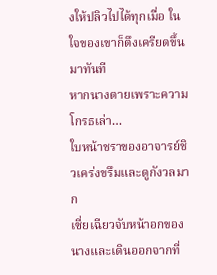งให้ปลิวไปได้ทุกเมื่อ ในใจของเขาก็ตึงเครียดขึ้นมาทันที
หากนางตายเพราะความโกรธเล่า…
ใบหน้าชราของอาจารย์ชิวเคร่งขรึมและดูกังวลมาก
เซี่ยเฉียวจับหน้าอกของนางและเดินออกจากที่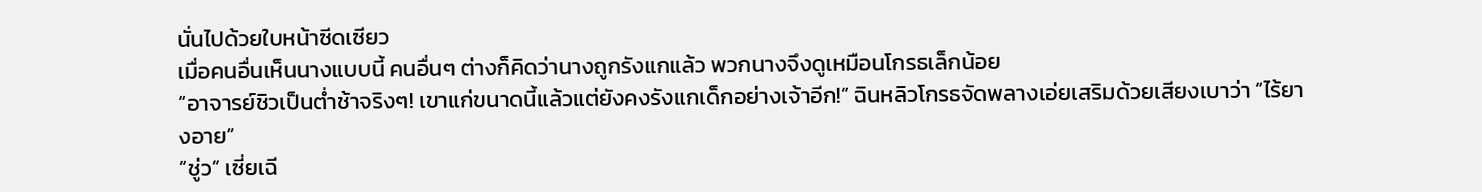นั่นไปด้วยใบหน้าซีดเซียว
เมื่อคนอื่นเห็นนางแบบนี้ คนอื่นๆ ต่างก็คิดว่านางถูกรังแกแล้ว พวกนางจึงดูเหมือนโกรธเล็กน้อย
“อาจารย์ชิวเป็นต่ำช้าจริงๆ! เขาแก่ขนาดนี้แล้วแต่ยังคงรังแกเด็กอย่างเจ้าอีก!” ฉินหลิวโกรธจัดพลางเอ่ยเสริมด้วยเสียงเบาว่า “ไร้ยางอาย”
“ชู่ว” เซี่ยเฉี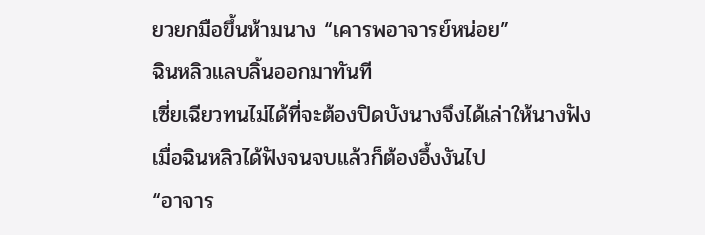ยวยกมือขึ้นห้ามนาง “เคารพอาจารย์หน่อย”
ฉินหลิวแลบลิ้นออกมาทันที
เซี่ยเฉียวทนไม่ได้ที่จะต้องปิดบังนางจึงได้เล่าให้นางฟัง
เมื่อฉินหลิวได้ฟังจนจบแล้วก็ต้องอึ้งงันไป
“อาจาร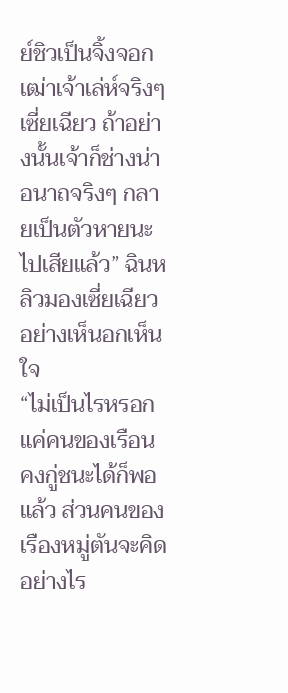ย์ชิวเป็นจิ้งจอกเฒ่าเจ้าเล่ห์จริงๆ เซี่ยเฉียว ถ้าอย่างนั้นเจ้าก็ช่างน่าอนาถจริงๆ กลายเป็นตัวหายนะไปเสียแล้ว” ฉินหลิวมองเซี่ยเฉียวอย่างเห็นอกเห็นใจ
“ไม่เป็นไรหรอก แค่คนของเรือนคงกู่ชนะได้ก็พอแล้ว ส่วนคนของเรืองหมู่ตันจะคิดอย่างไร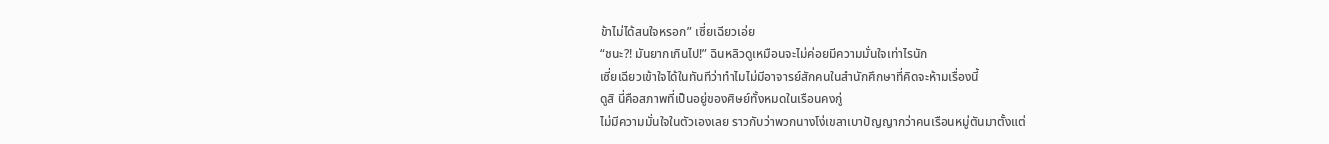ข้าไม่ได้สนใจหรอก” เซี่ยเฉียวเอ่ย
“ชนะ?! มันยากเกินไป!” ฉินหลิวดูเหมือนจะไม่ค่อยมีความมั่นใจเท่าไรนัก
เซี่ยเฉียวเข้าใจได้ในทันทีว่าทำไมไม่มีอาจารย์สักคนในสำนักศึกษาที่คิดจะห้ามเรื่องนี้
ดูสิ นี่คือสภาพที่เป็นอยู่ของศิษย์ทั้งหมดในเรือนคงกู่
ไม่มีความมั่นใจในตัวเองเลย ราวกับว่าพวกนางโง่เขลาเบาปัญญากว่าคนเรือนหมู่ตันมาตั้งแต่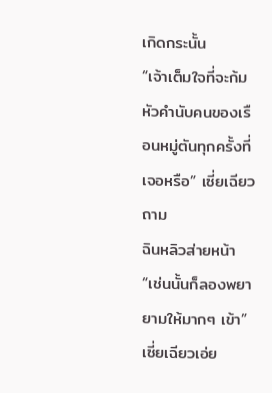เกิดกระนั้น
“เจ้าเต็มใจที่จะก้มหัวคำนับคนของเรือนหมู่ตันทุกครั้งที่เจอหรือ” เซี่ยเฉียวถาม
ฉินหลิวส่ายหน้า
“เช่นนั้นก็ลองพยายามให้มากๆ เข้า” เซี่ยเฉียวเอ่ย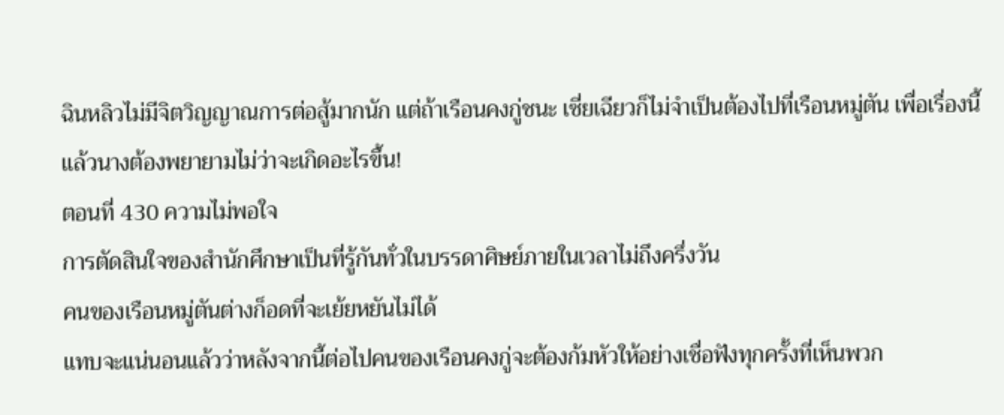ฉินหลิวไม่มีจิตวิญญาณการต่อสู้มากนัก แต่ถ้าเรือนคงกู่ชนะ เซี่ยเฉียวก็ไม่จำเป็นต้องไปที่เรือนหมู่ตัน เพื่อเรื่องนี้แล้วนางต้องพยายามไม่ว่าจะเกิดอะไรขึ้น!
ตอนที่ 430 ความไม่พอใจ
การตัดสินใจของสำนักศึกษาเป็นที่รู้กันทั่วในบรรดาศิษย์ภายในเวลาไม่ถึงครึ่งวัน
คนของเรือนหมู่ตันต่างก็อดที่จะเย้ยหยันไม่ได้
แทบจะแน่นอนแล้วว่าหลังจากนี้ต่อไปคนของเรือนคงกู่จะต้องก้มหัวให้อย่างเชื่อฟังทุกครั้งที่เห็นพวก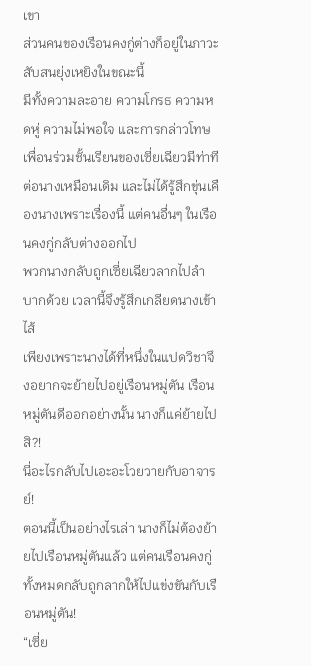เขา
ส่วนคนของเรือนคงกู่ต่างก็อยู่ในภาวะสับสนยุ่งเหยิงในขณะนี้
มีทั้งความละอาย ความโกรธ ความหดหู่ ความไม่พอใจ และการกล่าวโทษ
เพื่อนร่วมชั้นเรียนของเซี่ยเฉียวมีท่าทีต่อนางเหมือนเดิม และไม่ได้รู้สึกขุ่นเคืองนางเพราะเรื่องนี้ แต่คนอื่นๆ ในเรือนคงกู่กลับต่างออกไป
พวกนางกลับถูกเซี่ยเฉียวลากไปลำบากด้วย เวลานี้จึงรู้สึกเกลียดนางเข้าไส้
เพียงเพราะนางได้ที่หนึ่งในแปดวิชาจึงอยากจะย้ายไปอยู่เรือนหมู่ตัน เรือนหมู่ตันดีออกอย่างนั้น นางก็แค่ย้ายไปสิ?!
นี่อะไรกลับไปเอะอะโวยวายกับอาจารย์!
ตอนนี้เป็นอย่างไรเล่า นางก็ไม่ต้องย้ายไปเรือนหมู่ตันแล้ว แต่คนเรือนคงกู่ทั้งหมดกลับถูกลากให้ไปแข่งขันกับเรือนหมู่ตัน!
“เซี่ย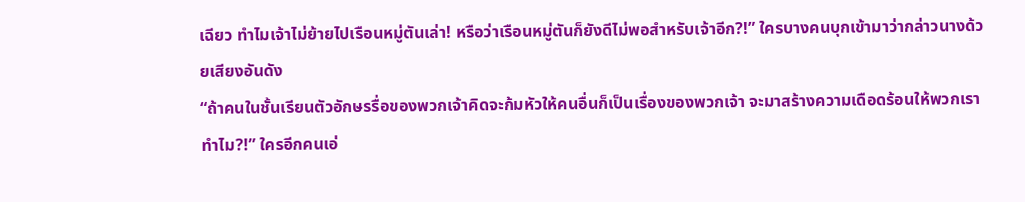เฉียว ทำไมเจ้าไม่ย้ายไปเรือนหมู่ตันเล่า! หรือว่าเรือนหมู่ตันก็ยังดีไม่พอสำหรับเจ้าอีก?!” ใครบางคนบุกเข้ามาว่ากล่าวนางด้วยเสียงอันดัง
“ถ้าคนในชั้นเรียนตัวอักษรรื่อของพวกเจ้าคิดจะก้มหัวให้คนอื่นก็เป็นเรื่องของพวกเจ้า จะมาสร้างความเดือดร้อนให้พวกเราทำไม?!” ใครอีกคนเอ่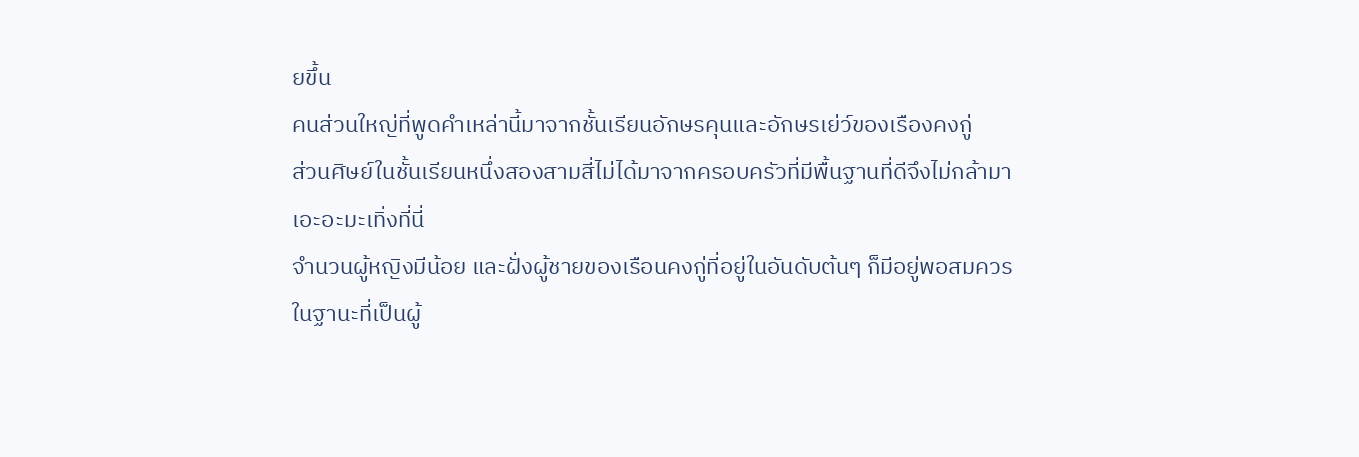ยขึ้น
คนส่วนใหญ่ที่พูดคำเหล่านี้มาจากชั้นเรียนอักษรคุนและอักษรเย่ว์ของเรืองคงกู่
ส่วนศิษย์ในชั้นเรียนหนึ่งสองสามสี่ไม่ได้มาจากครอบครัวที่มีพื้นฐานที่ดีจึงไม่กล้ามาเอะอะมะเทิ่งที่นี่
จำนวนผู้หญิงมีน้อย และฝั่งผู้ชายของเรือนคงกู่ที่อยู่ในอันดับต้นๆ ก็มีอยู่พอสมควร
ในฐานะที่เป็นผู้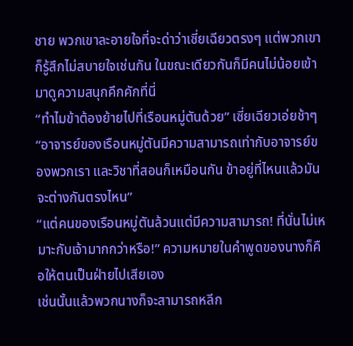ชาย พวกเขาละอายใจที่จะด่าว่าเซี่ยเฉียวตรงๆ แต่พวกเขาก็รู้สึกไม่สบายใจเช่นกัน ในขณะเดียวกันก็มีคนไม่น้อยเข้ามาดูความสนุกคึกคักที่นี่
“ทำไมข้าต้องย้ายไปที่เรือนหมู่ตันด้วย” เซี่ยเฉียวเอ่ยช้าๆ “อาจารย์ของเรือนหมู่ตันมีความสามารถเท่ากับอาจารย์ของพวกเรา และวิชาที่สอนก็เหมือนกัน ข้าอยู่ที่ไหนแล้วมันจะต่างกันตรงไหน”
“แต่คนของเรือนหมู่ตันล้วนแต่มีความสามารถ! ที่นั่นไม่เหมาะกับเจ้ามากกว่าหรือ!” ความหมายในคำพูดของนางก็คือให้ตนเป็นฝ่ายไปเสียเอง
เช่นนั้นแล้วพวกนางก็จะสามารถหลีก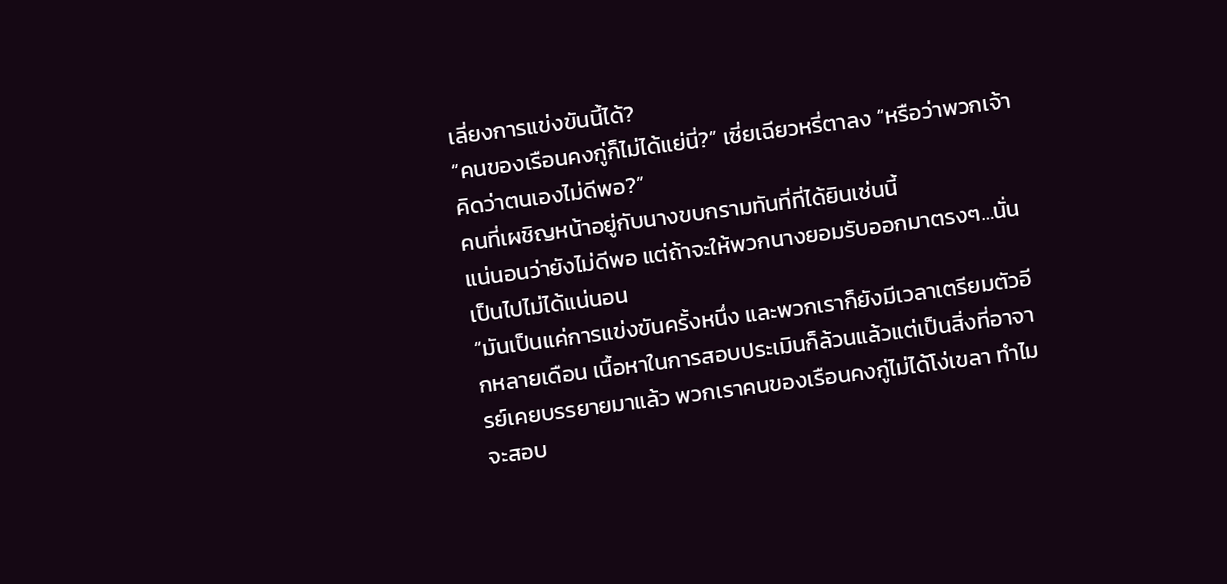เลี่ยงการแข่งขันนี้ได้?
“คนของเรือนคงกู่ก็ไม่ได้แย่นี่?” เซี่ยเฉียวหรี่ตาลง “หรือว่าพวกเจ้าคิดว่าตนเองไม่ดีพอ?”
คนที่เผชิญหน้าอยู่กับนางขบกรามทันที่ที่ได้ยินเช่นนี้
แน่นอนว่ายังไม่ดีพอ แต่ถ้าจะให้พวกนางยอมรับออกมาตรงๆ…นั่นเป็นไปไม่ได้แน่นอน
“มันเป็นแค่การแข่งขันครั้งหนึ่ง และพวกเราก็ยังมีเวลาเตรียมตัวอีกหลายเดือน เนื้อหาในการสอบประเมินก็ล้วนแล้วแต่เป็นสิ่งที่อาจารย์เคยบรรยายมาแล้ว พวกเราคนของเรือนคงกู่ไม่ได้โง่เขลา ทำไมจะสอบ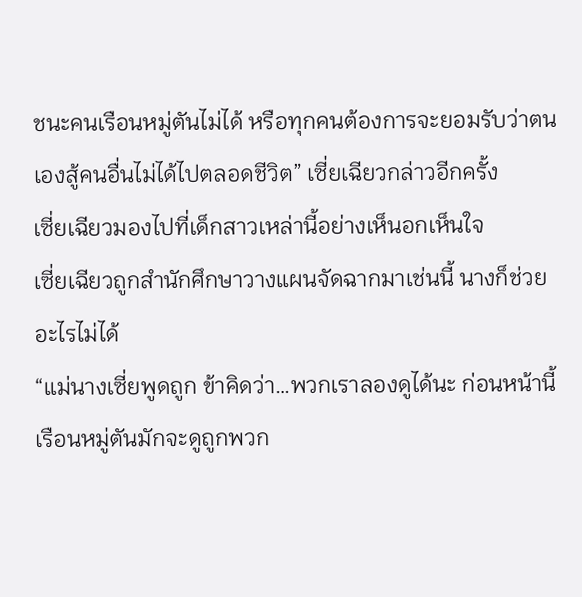ชนะคนเรือนหมู่ตันไม่ได้ หรือทุกคนต้องการจะยอมรับว่าตนเองสู้คนอื่นไม่ได้ไปตลอดชีวิต” เซี่ยเฉียวกล่าวอีกครั้ง
เซี่ยเฉียวมองไปที่เด็กสาวเหล่านี้อย่างเห็นอกเห็นใจ
เซี่ยเฉียวถูกสำนักศึกษาวางแผนจัดฉากมาเช่นนี้ นางก็ช่วยอะไรไม่ได้
“แม่นางเซี่ยพูดถูก ข้าคิดว่า…พวกเราลองดูได้นะ ก่อนหน้านี้เรือนหมู่ตันมักจะดูถูกพวก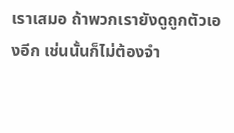เราเสมอ ถ้าพวกเรายังดูถูกตัวเองอีก เช่นนั้นก็ไม่ต้องจำ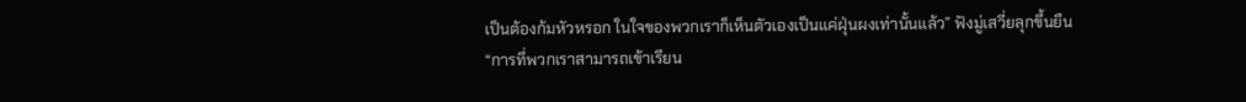เป็นต้องก้มหัวหรอก ในใจของพวกเราก็เห็นตัวเองเป็นแค่ฝุ่นผงเท่านั้นแล้ว” ฟังมู่เสวี่ยลุกขึ้นยืน
“การที่พวกเราสามารถเข้าเรียน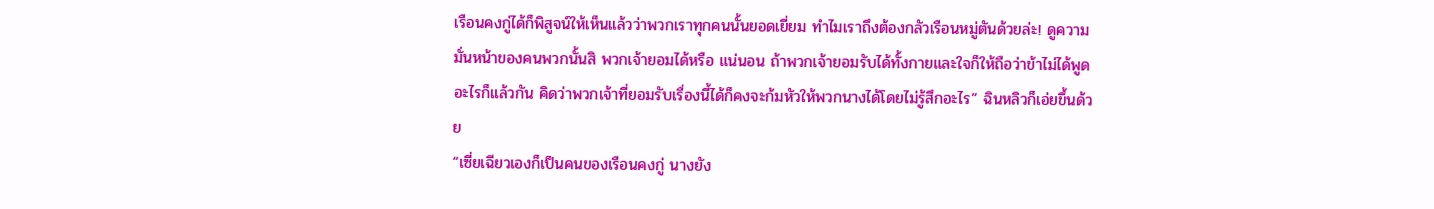เรือนคงกู่ได้ก็พิสูจน์ให้เห็นแล้วว่าพวกเราทุกคนนั้นยอดเยี่ยม ทำไมเราถึงต้องกลัวเรือนหมู่ตันด้วยล่ะ! ดูความมั่นหน้าของคนพวกนั้นสิ พวกเจ้ายอมได้หรือ แน่นอน ถ้าพวกเจ้ายอมรับได้ทั้งกายและใจก็ให้ถือว่าข้าไม่ได้พูดอะไรก็แล้วกัน คิดว่าพวกเจ้าที่ยอมรับเรื่องนี้ได้ก็คงจะก้มหัวให้พวกนางได้โดยไม่รู้สึกอะไร” ฉินหลิวก็เอ่ยขึ้นด้วย
“เซี่ยเฉียวเองก็เป็นคนของเรือนคงกู่ นางยัง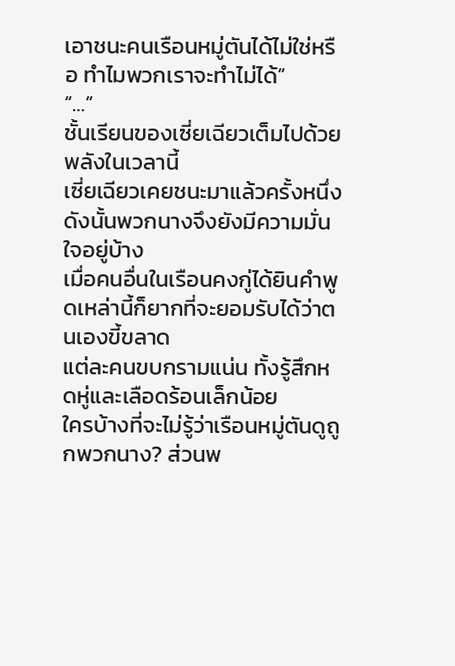เอาชนะคนเรือนหมู่ตันได้ไม่ใช่หรือ ทำไมพวกเราจะทำไม่ได้”
“…”
ชั้นเรียนของเซี่ยเฉียวเต็มไปด้วยพลังในเวลานี้
เซี่ยเฉียวเคยชนะมาแล้วครั้งหนึ่ง ดังนั้นพวกนางจึงยังมีความมั่นใจอยู่บ้าง
เมื่อคนอื่นในเรือนคงกู่ได้ยินคำพูดเหล่านี้ก็ยากที่จะยอมรับได้ว่าตนเองขี้ขลาด
แต่ละคนขบกรามแน่น ทั้งรู้สึกหดหู่และเลือดร้อนเล็กน้อย
ใครบ้างที่จะไม่รู้ว่าเรือนหมู่ตันดูถูกพวกนาง? ส่วนพ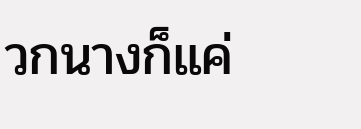วกนางก็แค่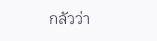กลัวว่า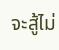จะสู้ไม่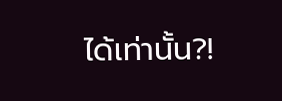ได้เท่านั้น?!